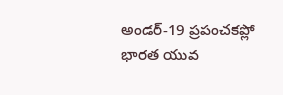అండర్-19 ప్రపంచకప్లో భారత యువ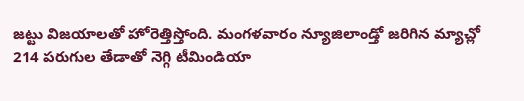జట్టు విజయాలతో హోరెత్తిస్తోంది. మంగళవారం న్యూజిలాండ్తో జరిగిన మ్యాచ్లో 214 పరుగుల తేడాతో నెగ్గి టీమిండియా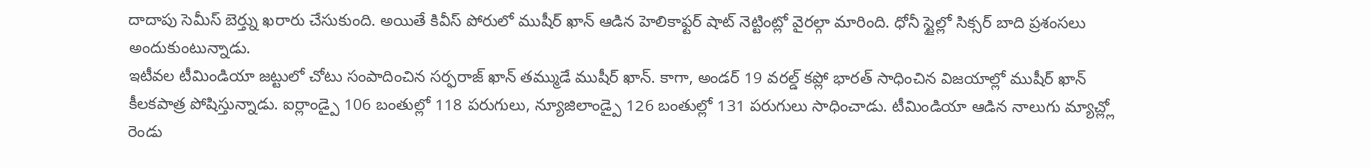దాదాపు సెమీస్ బెర్త్ను ఖరారు చేసుకుంది. అయితే కివీస్ పోరులో ముషీర్ ఖాన్ ఆడిన హెలికాఫ్టర్ షాట్ నెట్టింట్లో వైరల్గా మారింది. ధోనీ స్టైల్లో సిక్సర్ బాది ప్రశంసలు అందుకుంటున్నాడు.
ఇటీవల టీమిండియా జట్టులో చోటు సంపాదించిన సర్ఫరాజ్ ఖాన్ తమ్ముడే ముషీర్ ఖాన్. కాగా, అండర్ 19 వరల్డ్ కప్లో భారత్ సాధించిన విజయాల్లో ముషీర్ ఖాన్ కీలకపాత్ర పోషిస్తున్నాడు. ఐర్లాండ్పై 106 బంతుల్లో 118 పరుగులు, న్యూజిలాండ్పై 126 బంతుల్లో 131 పరుగులు సాధించాడు. టీమిండియా ఆడిన నాలుగు మ్యాచ్ల్లో రెండు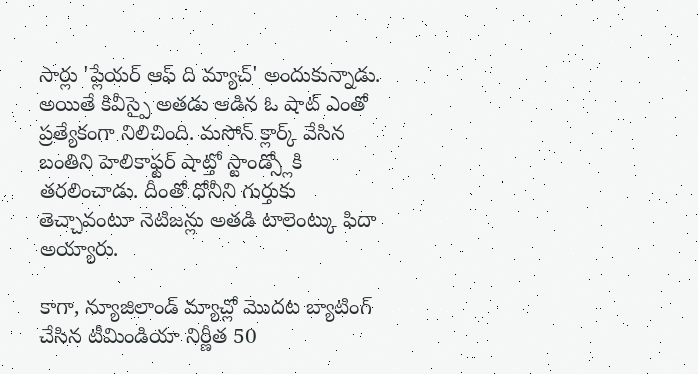సార్లు 'ప్లేయర్ ఆఫ్ ది మ్యాచ్' అందుకున్నాడు. అయితే కివీస్పై అతడు ఆడిన ఓ షాట్ ఎంతో ప్రత్యేకంగా నిలిచింది. మసోన్ క్లార్క్ వేసిన బంతిని హెలికాఫ్టర్ షాట్తో స్టాండ్స్లోకి తరలించాడు. దీంతో ధోనీని గుర్తుకు తెచ్చావంటూ నెటిజన్లు అతడి టాలెంట్కు ఫిదా అయ్యారు.

కాగా, న్యూజిలాండ్ మ్యాచ్లో మొదట బ్యాటింగ్ చేసిన టీమిండియా నిర్ణీత 50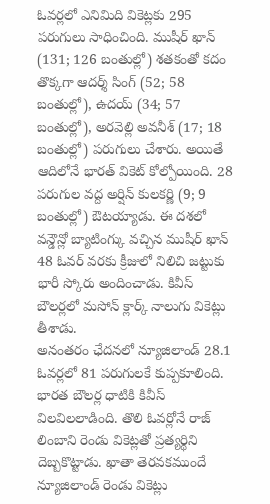ఓవర్లలో ఎనిమిది వికెట్లకు 295 పరుగులు సాధించింది. ముషీర్ ఖాన్ (131; 126 బంతుల్లో) శతకంతో కదం తొక్కగా ఆదర్శ్ సింగ్ (52; 58 బంతుల్లో), ఉదయ్ (34; 57 బంతుల్లో), అరవెల్లి అవనీశ్ (17; 18 బంతుల్లో) పరుగులు చేశారు. అయితే ఆదిలోనే భారత్ వికెట్ కోల్పోయింది. 28 పరుగుల వద్ద అర్షిన్ కులకర్ణి (9; 9 బంతుల్లో) ఔటయ్యాడు. ఈ దశలో వన్డౌన్లో బ్యాటింగ్కు వచ్చిన ముషీర్ ఖాన్ 48 ఓవర్ వరకు క్రీజులో నిలిచి జట్టుకు భారీ స్కోరు అందించాడు. కివీస్ బౌలర్లలో మసోన్ క్లార్క్ నాలుగు వికెట్లు తీశాడు.
అనంతరం ఛేదనలో న్యూజిలాండ్ 28.1 ఓవర్లలో 81 పరుగులకే కుప్పకూలింది. భారత బౌలర్ల ధాటికి కివీస్ విలవిలలాడింది. తొలి ఓవర్లోనే రాజ్ లింబాని రెండు వికెట్లతో ప్రత్యర్థిని దెబ్బకొట్టాడు. ఖాతా తెరవకముందే న్యూజిలాండ్ రెండు వికెట్లు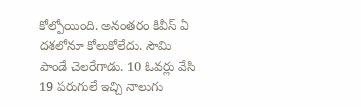కోల్పోయింది. అనంతరం కివీస్ ఏ దశలోనూ కోలుకోలేదు. సౌమి పాండే చెలరేగాడు. 10 ఓవర్లు వేసి 19 పరుగులే ఇచ్చి నాలుగు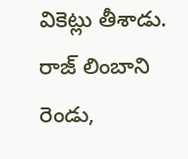వికెట్లు తీశాడు. రాజ్ లింబాని రెండు,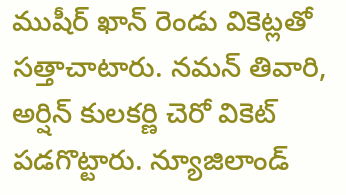ముషీర్ ఖాన్ రెండు వికెట్లతో సత్తాచాటారు. నమన్ తివారి, అర్షిన్ కులకర్ణి చెరో వికెట్ పడగొట్టారు. న్యూజిలాండ్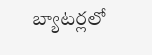బ్యాటర్లలో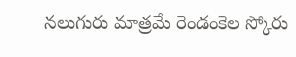నలుగురు మాత్రమే రెండంకెల స్కోరు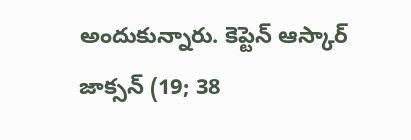అందుకున్నారు. కెప్టెన్ ఆస్కార్ జాక్సన్ (19; 38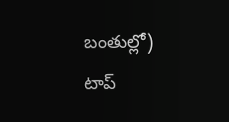బంతుల్లో) టాప్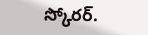స్కోరర్.